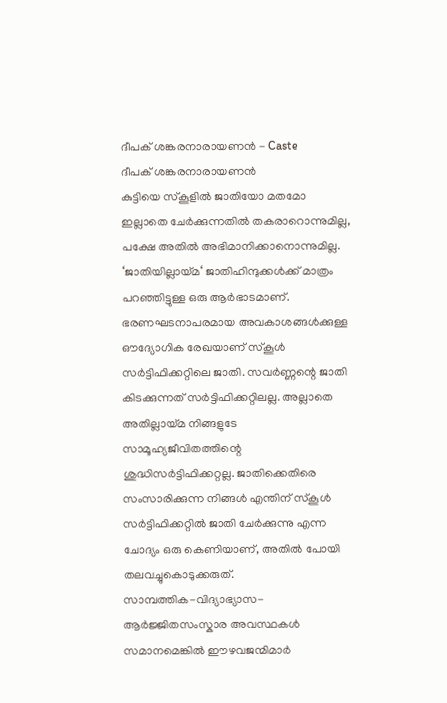ദീപക് ശങ്കരനാരായണൻ - Caste
ദീപക് ശങ്കരനാരായണൻ
കുട്ടിയെ സ്കൂളിൽ ജാതിയോ മതമോ ഇല്ലാതെ ചേർക്കുന്നതിൽ തകരാറൊന്നുമില്ല, പക്ഷേ അതിൽ അഭിമാനിക്കാനൊന്നുമില്ല.
‘ജാതിയില്ലായ്മ‘ ജാതിഹിന്ദുക്കൾക്ക് മാത്രം പറഞ്ഞിട്ടുള്ള ഒരു ആർഭാടമാണ്. ഭരണഘടനാപരമായ അവകാശങ്ങൾക്കുള്ള ഔദ്യോഗിക രേഖയാണ് സ്കൂൾ സർട്ടിഫിക്കറ്റിലെ ജാതി. സവർണ്ണന്റെ ജാതി കിടക്കുന്നത് സർട്ടിഫിക്കറ്റിലല്ല. അല്ലാതെ അതില്ലായ്മ നിങ്ങളുടേ സാമൂഹ്യജീവിതത്തിന്റെ ശുദ്ധിസർട്ടിഫിക്കറ്റല്ല. ജാതിക്കെതിരെ സംസാരിക്കുന്ന നിങ്ങൾ എന്തിന് സ്കൂൾ സർട്ടിഫിക്കറ്റിൽ ജാതി ചേർക്കുന്നു എന്ന ചോദ്യം ഒരു കെണിയാണ്, അതിൽ പോയി തലവച്ചുകൊടുക്കരുത്.
സാമ്പത്തിക-വിദ്യാഭ്യാസ-ആർജ്ജിതസംസ്കാര അവസ്ഥകൾ സമാനമെങ്കിൽ ഈഴവജന്മിമാർ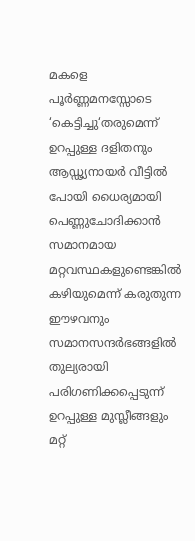മകളെ പൂർണ്ണമനസ്സോടെ ‘കെട്ടിച്ചു‘തരുമെന്ന് ഉറപ്പുള്ള ദളിതനും ആഡ്ഢ്യനായർ വീട്ടിൽ പോയി ധൈര്യമായി പെണ്ണുചോദിക്കാൻ സമാനമായ മറ്റവസ്ഥകളുണ്ടെങ്കിൽ കഴിയുമെന്ന് കരുതുന്ന ഈഴവനും സമാനസന്ദർഭങ്ങളിൽ തുല്യരായി പരിഗണിക്കപ്പെടുന്ന് ഉറപ്പുള്ള മുസ്ലീങ്ങളും മറ്റ്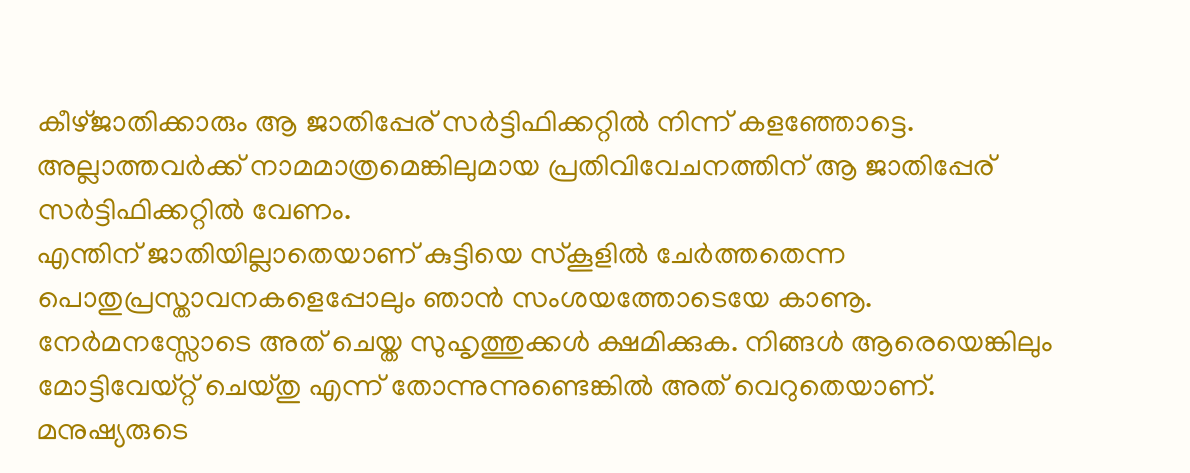കീഴ്ജാതിക്കാരും ആ ജാതിപ്പേര് സർട്ടിഫിക്കറ്റിൽ നിന്ന് കളഞ്ഞോട്ടെ. അല്ലാത്തവർക്ക് നാമമാത്രമെങ്കിലുമായ പ്രതിവിവേചനത്തിന് ആ ജാതിപ്പേര് സർട്ടിഫിക്കറ്റിൽ വേണം.
എന്തിന് ജാതിയില്ലാതെയാണ് കുട്ടിയെ സ്കൂളിൽ ചേർത്തതെന്ന പൊതുപ്രസ്താവനകളെപ്പോലും ഞാൻ സംശയത്തോടെയേ കാണൂ. നേർമനസ്സോടെ അത് ചെയ്ത സുഹൃത്തുക്കൾ ക്ഷമിക്കുക. നിങ്ങൾ ആരെയെങ്കിലും മോട്ടിവേയ്റ്റ് ചെയ്തു എന്ന് തോന്നുന്നുണ്ടെങ്കിൽ അത് വെറുതെയാണ്. മനുഷ്യരുടെ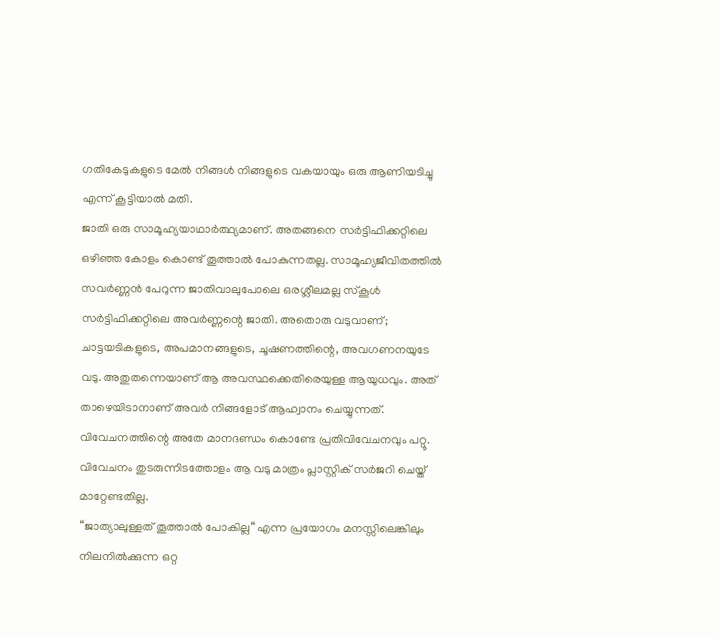ഗതികേടുകളുടെ മേൽ നിങ്ങൾ നിങ്ങളുടെ വകയായും ഒരു ആണിയടിച്ചു എന്ന് കൂട്ടിയാൽ മതി.
ജാതി ഒരു സാമൂഹ്യയാഥാർത്ഥ്യമാണ്. അതങ്ങനെ സർട്ടിഫിക്കറ്റിലെ ഒഴിഞ്ഞ കോളം കൊണ്ട് തൂത്താൽ പോകുന്നതല്ല. സാമൂഹ്യജീവിതത്തിൽ സവർണ്ണൻ പേറുന്ന ജാതിവാലുപോലെ ഒരശ്ലീലമല്ല സ്കൂൾ സർട്ടിഫിക്കറ്റിലെ അവർണ്ണന്റെ ജാതി. അതൊരു വടുവാണ്; ചാട്ടയടികളുടെ, അപമാനങ്ങളുടെ, ചൂഷണത്തിന്റെ, അവഗണനയുടേ വടു. അതുതന്നെയാണ് ആ അവസ്ഥക്കെതിരെയുള്ള ആയുധവും. അത് താഴെയിടാനാണ് അവർ നിങ്ങളോട് ആഹ്വാനം ചെയ്യുന്നത്.
വിവേചനത്തിന്റെ അതേ മാനദണ്ഡം കൊണ്ടേ പ്രതിവിവേചനവും പറ്റൂ. വിവേചനം തുടരുന്നിടത്തോളം ആ വടു മാത്രം പ്ലാസ്റ്റിക് സർജറി ചെയ്ത് മാറ്റേണ്ടതില്ല.
“ജാത്യാലുള്ളത് തൂത്താൽ പോകില്ല“ എന്ന പ്രയോഗം മനസ്സിലെങ്കിലും നിലനിൽക്കുന്ന ഒറ്റ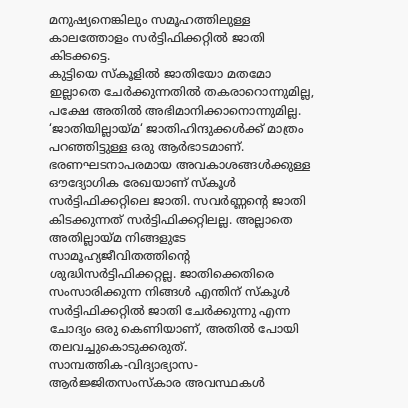മനുഷ്യനെങ്കിലും സമൂഹത്തിലുള്ള കാലത്തോളം സർട്ടിഫിക്കറ്റിൽ ജാതി കിടക്കട്ടെ.
കുട്ടിയെ സ്കൂളിൽ ജാതിയോ മതമോ ഇല്ലാതെ ചേർക്കുന്നതിൽ തകരാറൊന്നുമില്ല, പക്ഷേ അതിൽ അഭിമാനിക്കാനൊന്നുമില്ല.
‘ജാതിയില്ലായ്മ‘ ജാതിഹിന്ദുക്കൾക്ക് മാത്രം പറഞ്ഞിട്ടുള്ള ഒരു ആർഭാടമാണ്. ഭരണഘടനാപരമായ അവകാശങ്ങൾക്കുള്ള ഔദ്യോഗിക രേഖയാണ് സ്കൂൾ സർട്ടിഫിക്കറ്റിലെ ജാതി. സവർണ്ണന്റെ ജാതി കിടക്കുന്നത് സർട്ടിഫിക്കറ്റിലല്ല. അല്ലാതെ അതില്ലായ്മ നിങ്ങളുടേ സാമൂഹ്യജീവിതത്തിന്റെ ശുദ്ധിസർട്ടിഫിക്കറ്റല്ല. ജാതിക്കെതിരെ സംസാരിക്കുന്ന നിങ്ങൾ എന്തിന് സ്കൂൾ സർട്ടിഫിക്കറ്റിൽ ജാതി ചേർക്കുന്നു എന്ന ചോദ്യം ഒരു കെണിയാണ്, അതിൽ പോയി തലവച്ചുകൊടുക്കരുത്.
സാമ്പത്തിക-വിദ്യാഭ്യാസ-ആർജ്ജിതസംസ്കാര അവസ്ഥകൾ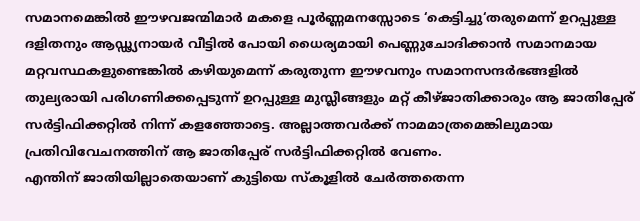സമാനമെങ്കിൽ ഈഴവജന്മിമാർ മകളെ പൂർണ്ണമനസ്സോടെ ‘കെട്ടിച്ചു‘തരുമെന്ന് ഉറപ്പുള്ള ദളിതനും ആഡ്ഢ്യനായർ വീട്ടിൽ പോയി ധൈര്യമായി പെണ്ണുചോദിക്കാൻ സമാനമായ മറ്റവസ്ഥകളുണ്ടെങ്കിൽ കഴിയുമെന്ന് കരുതുന്ന ഈഴവനും സമാനസന്ദർഭങ്ങളിൽ തുല്യരായി പരിഗണിക്കപ്പെടുന്ന് ഉറപ്പുള്ള മുസ്ലീങ്ങളും മറ്റ് കീഴ്ജാതിക്കാരും ആ ജാതിപ്പേര് സർട്ടിഫിക്കറ്റിൽ നിന്ന് കളഞ്ഞോട്ടെ. അല്ലാത്തവർക്ക് നാമമാത്രമെങ്കിലുമായ പ്രതിവിവേചനത്തിന് ആ ജാതിപ്പേര് സർട്ടിഫിക്കറ്റിൽ വേണം.
എന്തിന് ജാതിയില്ലാതെയാണ് കുട്ടിയെ സ്കൂളിൽ ചേർത്തതെന്ന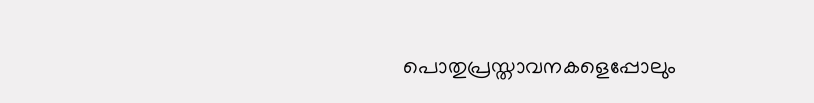പൊതുപ്രസ്താവനകളെപ്പോലും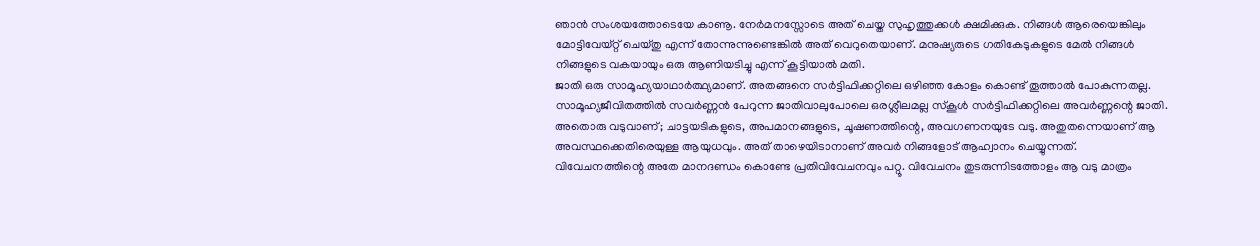ഞാൻ സംശയത്തോടെയേ കാണൂ. നേർമനസ്സോടെ അത് ചെയ്ത സുഹൃത്തുക്കൾ ക്ഷമിക്കുക. നിങ്ങൾ ആരെയെങ്കിലും മോട്ടിവേയ്റ്റ് ചെയ്തു എന്ന് തോന്നുന്നുണ്ടെങ്കിൽ അത് വെറുതെയാണ്. മനുഷ്യരുടെ ഗതികേടുകളുടെ മേൽ നിങ്ങൾ നിങ്ങളുടെ വകയായും ഒരു ആണിയടിച്ചു എന്ന് കൂട്ടിയാൽ മതി.
ജാതി ഒരു സാമൂഹ്യയാഥാർത്ഥ്യമാണ്. അതങ്ങനെ സർട്ടിഫിക്കറ്റിലെ ഒഴിഞ്ഞ കോളം കൊണ്ട് തൂത്താൽ പോകുന്നതല്ല. സാമൂഹ്യജീവിതത്തിൽ സവർണ്ണൻ പേറുന്ന ജാതിവാലുപോലെ ഒരശ്ലീലമല്ല സ്കൂൾ സർട്ടിഫിക്കറ്റിലെ അവർണ്ണന്റെ ജാതി. അതൊരു വടുവാണ്; ചാട്ടയടികളുടെ, അപമാനങ്ങളുടെ, ചൂഷണത്തിന്റെ, അവഗണനയുടേ വടു. അതുതന്നെയാണ് ആ അവസ്ഥക്കെതിരെയുള്ള ആയുധവും. അത് താഴെയിടാനാണ് അവർ നിങ്ങളോട് ആഹ്വാനം ചെയ്യുന്നത്.
വിവേചനത്തിന്റെ അതേ മാനദണ്ഡം കൊണ്ടേ പ്രതിവിവേചനവും പറ്റൂ. വിവേചനം തുടരുന്നിടത്തോളം ആ വടു മാത്രം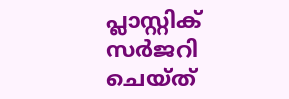പ്ലാസ്റ്റിക് സർജറി ചെയ്ത്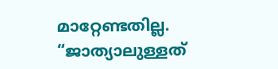മാറ്റേണ്ടതില്ല.
“ജാത്യാലുള്ളത്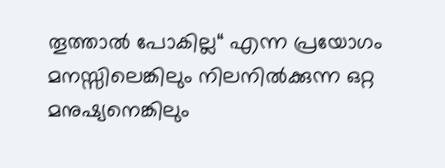തൂത്താൽ പോകില്ല“ എന്ന പ്രയോഗം മനസ്സിലെങ്കിലും നിലനിൽക്കുന്ന ഒറ്റ മനുഷ്യനെങ്കിലും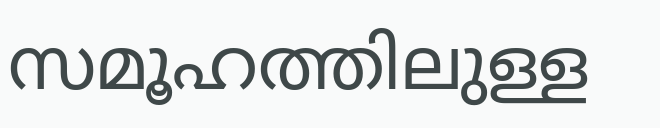സമൂഹത്തിലുള്ള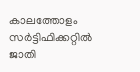കാലത്തോളം സർട്ടിഫിക്കറ്റിൽ ജാതി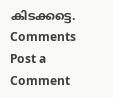കിടക്കട്ടെ.
Comments
Post a Comment